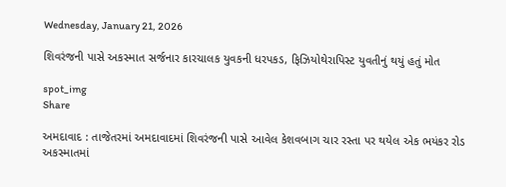Wednesday, January 21, 2026

શિવરંજની પાસે અકસ્માત સર્જનાર કારચાલક યુવકની ધરપકડ, ફિઝિયોથેરાપિસ્ટ યુવતીનું થયું હતું મોત

spot_img
Share

અમદાવાદ : તાજેતરમાં અમદાવાદમાં શિવરંજની પાસે આવેલ કેશવબાગ ચાર રસ્તા પર થયેલ એક ભયંકર રોડ અકસ્માતમાં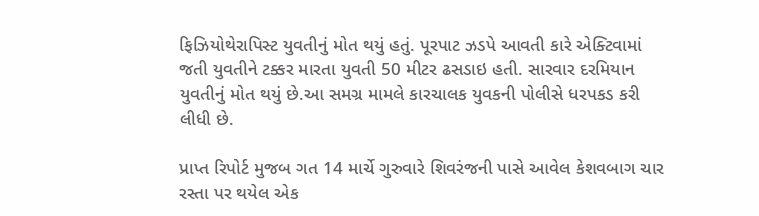ફિઝિયોથેરાપિસ્ટ યુવતીનું મોત થયું હતું. પૂરપાટ ઝડપે આવતી કારે એક્ટિવામાં જતી યુવતીને ટક્કર મારતા યુવતી 50 મીટર ઢસડાઇ હતી. સારવાર દરમિયાન યુવતીનું મોત થયું છે.આ સમગ્ર મામલે કારચાલક યુવકની પોલીસે ધરપકડ કરી લીધી છે.

પ્રાપ્ત રિપોર્ટ મુજબ ગત 14 માર્ચે ગુરુવારે શિવરંજની પાસે આવેલ કેશવબાગ ચાર રસ્તા પર થયેલ એક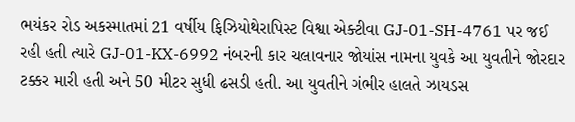ભયંકર રોડ અકસ્માતમાં 21 વર્ષીય ફિઝિયોથેરાપિસ્ટ વિશ્વા એક્ટીવા GJ-01-SH-4761 પર જઈ રહી હતી ત્યારે GJ-01-KX-6992 નંબરની કાર ચલાવનાર જોયાંસ નામના યુવકે આ યુવતીને જોરદાર ટક્કર મારી હતી અને 50 મીટર સુધી ઢસડી હતી. આ યુવતીને ગંભીર હાલતે ઝાયડસ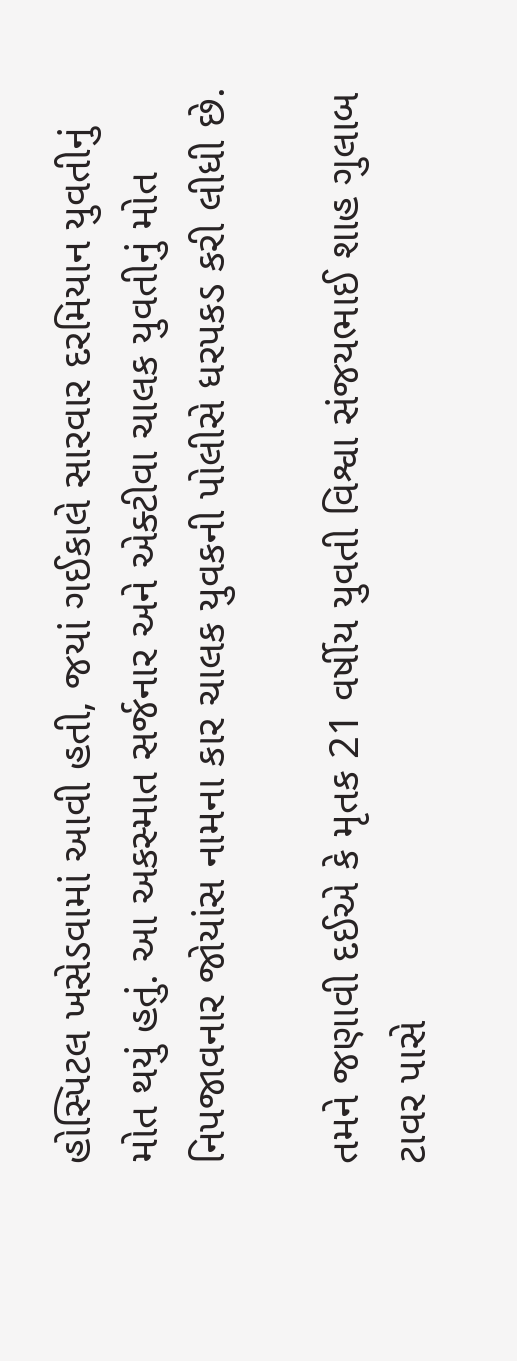હોસ્પિટલ ખસેડવામાં આવી હતી, જયાં ગઈકાલે સારવાર દરમિયાન યુવતીનું મોત થયું હતું. આ અકસ્માત સર્જનાર અને એક્ટીવા ચાલક યુવતીનું મોત નિપજાવનાર જોયાંસ નામના કાર ચાલક યુવકની પોલીસે ધરપકડ કરી લીધી છે.

તમને જણાવી દઈએ કે મૃતક 21 વર્ષીય યુવતી વિશ્વા સંજયભાઈ શાહ ગુલાબ ટાવર પાસે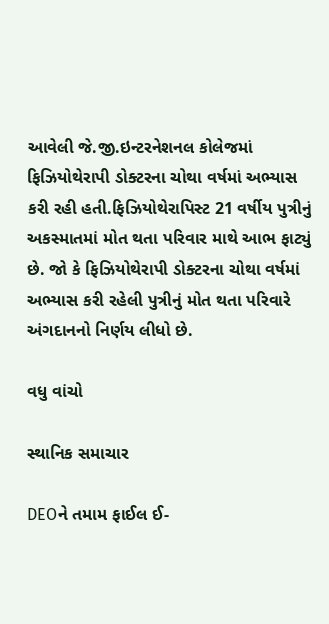આવેલી જે.જી.ઇન્ટરનેશનલ કોલેજમાં ફિઝિયોથેરાપી ડોક્ટરના ચોથા વર્ષમાં અભ્યાસ કરી રહી હતી.ફિઝિયોથેરાપિસ્ટ 21 વર્ષીય પુત્રીનું અકસ્માતમાં મોત થતા પરિવાર માથે આભ ફાટ્યું છે. જો કે ફિઝિયોથેરાપી ડોક્ટરના ચોથા વર્ષમાં અભ્યાસ કરી રહેલી પુત્રીનું મોત થતા પરિવારે અંગદાનનો નિર્ણય લીધો છે.

વધુ વાંચો

સ્થાનિક સમાચાર

DEOને તમામ ફાઈલ ઈ-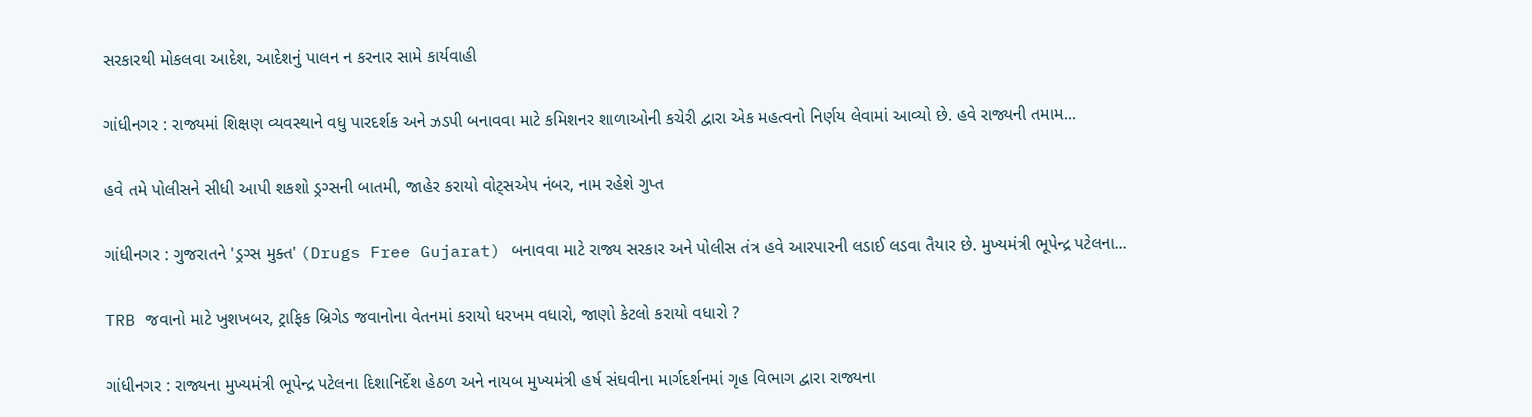સરકારથી મોકલવા આદેશ, આદેશનું પાલન ન કરનાર સામે કાર્યવાહી

ગાંધીનગર : રાજ્યમાં શિક્ષણ વ્યવસ્થાને વધુ પારદર્શક અને ઝડપી બનાવવા માટે કમિશનર શાળાઓની કચેરી દ્વારા એક મહત્વનો નિર્ણય લેવામાં આવ્યો છે. હવે રાજ્યની તમામ...

હવે તમે પોલીસને સીધી આપી શકશો ડ્રગ્સની બાતમી, જાહેર કરાયો વોટ્સએપ નંબર, નામ રહેશે ગુપ્ત

ગાંધીનગર : ગુજરાતને 'ડ્રગ્સ મુક્ત' (Drugs Free Gujarat) બનાવવા માટે રાજ્ય સરકાર અને પોલીસ તંત્ર હવે આરપારની લડાઈ લડવા તૈયાર છે. મુખ્યમંત્રી ભૂપેન્દ્ર પટેલના...

TRB જવાનો માટે ખુશખબર, ટ્રાફિક બ્રિગેડ જવાનોના વેતનમાં કરાયો ધરખમ વધારો, જાણો કેટલો કરાયો વધારો ?

ગાંધીનગર : રાજ્યના મુખ્યમંત્રી ભૂપેન્દ્ર પટેલના દિશાનિર્દેશ હેઠળ અને નાયબ મુખ્યમંત્રી હર્ષ સંઘવીના માર્ગદર્શનમાં ગૃહ વિભાગ દ્વારા રાજ્યના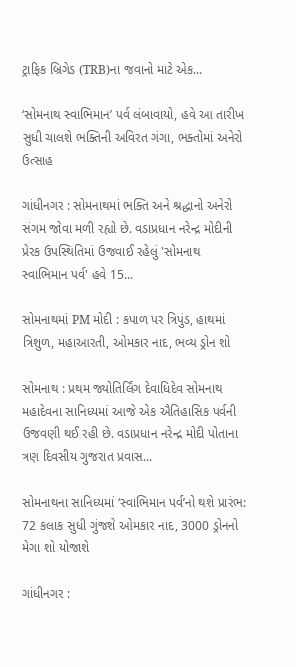ટ્રાફિક બ્રિગેડ (TRB)ના જવાનો માટે એક...

‘સોમનાથ સ્વાભિમાન’ પર્વ લંબાવાયો, હવે આ તારીખ સુધી ચાલશે ભક્તિની અવિરત ગંગા, ભક્તોમાં અનેરો ઉત્સાહ

ગાંધીનગર : સોમનાથમાં ભક્તિ અને શ્રદ્ધાનો અનેરો સંગમ જોવા મળી રહ્યો છે. વડાપ્રધાન નરેન્દ્ર મોદીની પ્રેરક ઉપસ્થિતિમાં ઉજવાઈ રહેલું 'સોમનાથ સ્વાભિમાન પર્વ' હવે 15...

સોમનાથમાં PM મોદી : કપાળ પર ત્રિપુંડ, હાથમાં ત્રિશુળ, મહાઆરતી, ઓમકાર નાદ, ભવ્ય ડ્રોન શો

સોમનાથ : પ્રથમ જ્યોતિર્લિંગ દેવાધિદેવ સોમનાથ મહાદેવના સાનિધ્યમાં આજે એક ઐતિહાસિક પર્વની ઉજવણી થઈ રહી છે. વડાપ્રધાન નરેન્દ્ર મોદી પોતાના ત્રણ દિવસીય ગુજરાત પ્રવાસ...

સોમનાથના સાનિધ્યમાં ‘સ્વાભિમાન પર્વ’નો થશે પ્રારંભ: 72 કલાક સુધી ગુંજશે ઓમકાર નાદ, 3000 ડ્રોનનો મેગા શો યોજાશે

ગાંધીનગર :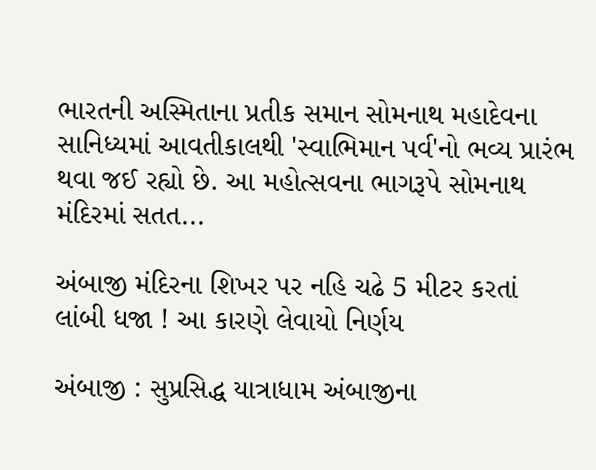ભારતની અસ્મિતાના પ્રતીક સમાન સોમનાથ મહાદેવના સાનિધ્યમાં આવતીકાલથી 'સ્વાભિમાન પર્વ'નો ભવ્ય પ્રારંભ થવા જઈ રહ્યો છે. આ મહોત્સવના ભાગરૂપે સોમનાથ મંદિરમાં સતત...

અંબાજી મંદિરના શિખર પર નહિ ચઢે 5 મીટર કરતાં લાંબી ધજા ! આ કારણે લેવાયો નિર્ણય

અંબાજી : સુપ્રસિદ્ધ યાત્રાધામ અંબાજીના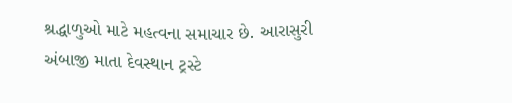શ્રદ્ધાળુઓ માટે મહત્વના સમાચાર છે. આરાસુરી અંબાજી માતા દેવસ્થાન ટ્રસ્ટે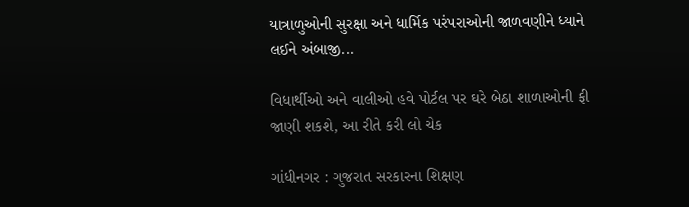યાત્રાળુઓની સુરક્ષા અને ધાર્મિક પરંપરાઓની જાળવણીને ધ્યાને લઈને અંબાજી...

વિધાર્થીઓ અને વાલીઓ હવે પોર્ટલ પર ઘરે બેઠા શાળાઓની ફી જાણી શકશે, આ રીતે કરી લો ચેક

ગાંધીનગર : ગુજરાત સરકારના શિક્ષણ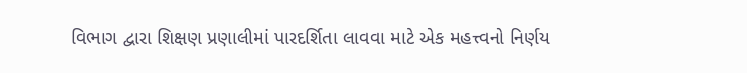વિભાગ દ્વારા શિક્ષણ પ્રણાલીમાં પારદર્શિતા લાવવા માટે એક મહત્ત્વનો નિર્ણય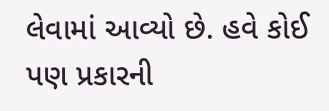લેવામાં આવ્યો છે. હવે કોઈ પણ પ્રકારની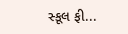સ્કૂલ ફી...